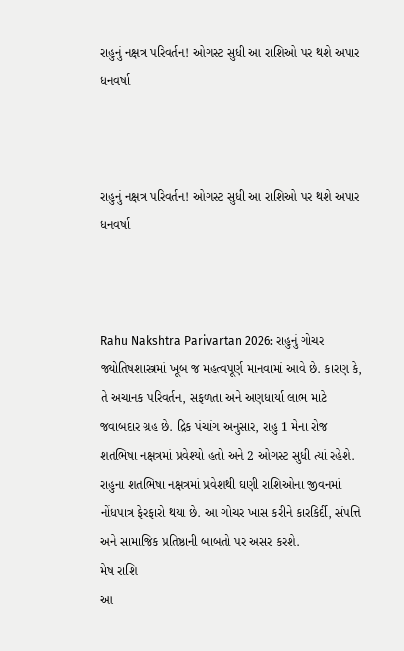રાહુનું નક્ષત્ર પરિવર્તન! ઓગસ્ટ સુધી આ રાશિઓ પર થશે અપાર ધનવર્ષા



રાહુનું નક્ષત્ર પરિવર્તન! ઓગસ્ટ સુધી આ રાશિઓ પર થશે અપાર ધનવર્ષા



Rahu Nakshtra Parivartan 2026: રાહુનું ગોચર જ્યોતિષશાસ્ત્રમાં ખૂબ જ મહત્વપૂર્ણ માનવામાં આવે છે. કારણ કે, તે અચાનક પરિવર્તન, સફળતા અને અણધાર્યા લાભ માટે જવાબદાર ગ્રહ છે. દ્રિક પંચાંગ અનુસાર, રાહુ 1 મેના રોજ શતભિષા નક્ષત્રમાં પ્રવેશ્યો હતો અને 2 ઓગસ્ટ સુધી ત્યાં રહેશે. રાહુના શતભિષા નક્ષત્રમાં પ્રવેશથી ઘણી રાશિઓના જીવનમાં નોંધપાત્ર ફેરફારો થયા છે. આ ગોચર ખાસ કરીને કારકિર્દી, સંપત્તિ અને સામાજિક પ્રતિષ્ઠાની બાબતો પર અસર કરશે.
મેષ રાશિ
આ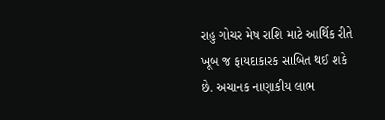રાહુ ગોચર મેષ રાશિ માટે આર્થિક રીતે ખૂબ જ ફાયદાકારક સાબિત થઈ શકે છે. અચાનક નાણાકીય લાભ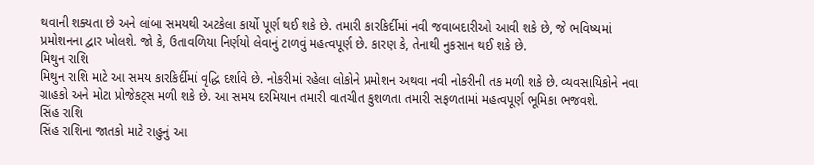થવાની શક્યતા છે અને લાંબા સમયથી અટકેલા કાર્યો પૂર્ણ થઈ શકે છે. તમારી કારકિર્દીમાં નવી જવાબદારીઓ આવી શકે છે, જે ભવિષ્યમાં પ્રમોશનના દ્વાર ખોલશે. જો કે, ઉતાવળિયા નિર્ણયો લેવાનું ટાળવું મહત્વપૂર્ણ છે. કારણ કે, તેનાથી નુકસાન થઈ શકે છે.
મિથુન રાશિ
મિથુન રાશિ માટે આ સમય કારકિર્દીમાં વૃદ્ધિ દર્શાવે છે. નોકરીમાં રહેલા લોકોને પ્રમોશન અથવા નવી નોકરીની તક મળી શકે છે. વ્યવસાયિકોને નવા ગ્રાહકો અને મોટા પ્રોજેકટ્સ મળી શકે છે. આ સમય દરમિયાન તમારી વાતચીત કુશળતા તમારી સફળતામાં મહત્વપૂર્ણ ભૂમિકા ભજવશે.
સિંહ રાશિ
સિંહ રાશિના જાતકો માટે રાહુનું આ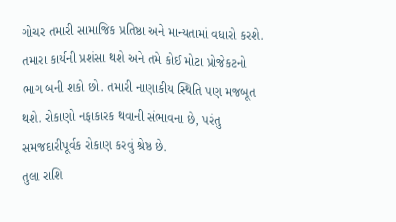ગોચર તમારી સામાજિક પ્રતિષ્ઠા અને માન્યતામાં વધારો કરશે. તમારા કાર્યની પ્રશંસા થશે અને તમે કોઈ મોટા પ્રોજેકટનો ભાગ બની શકો છો. તમારી નાણાકીય સ્થિતિ પણ મજબૂત થશે. રોકાણો નફાકારક થવાની સંભાવના છે, પરંતુ સમજદારીપૂર્વક રોકાણ કરવું શ્રેષ્ઠ છે.
તુલા રાશિ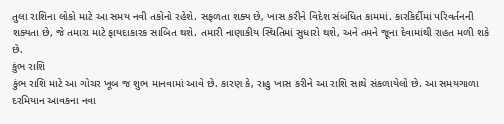તુલા રાશિના લોકો માટે આ સમય નવી તકોનો રહેશે. સફળતા શક્ય છે, ખાસ કરીને વિદેશ સંબંધિત કામમાં. કારકિર્દીમાં પરિવર્તનની શક્યતા છે, જે તમારા માટે ફાયદાકારક સાબિત થશે. તમારી નાણાકીય સ્થિતિમાં સુધારો થશે, અને તમને જૂના દેવામાંથી રાહત મળી શકે છે.
કુંભ રાશિ
કુંભ રાશિ માટે આ ગોચર ખૂબ જ શુભ માનવામાં આવે છે. કારણ કે, રાહુ ખાસ કરીને આ રાશિ સાથે સંકળાયેલો છે. આ સમયગાળા દરમિયાન આવકના નવા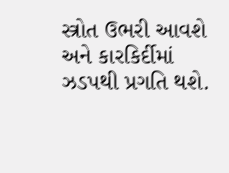સ્ત્રોત ઉભરી આવશે અને કારકિર્દીમાં ઝડપથી પ્રગતિ થશે.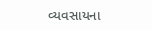વ્યવસાયના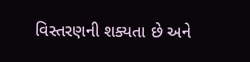વિસ્તરણની શક્યતા છે અને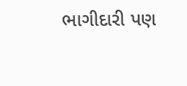ભાગીદારી પણ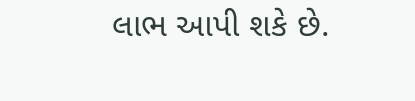લાભ આપી શકે છે.